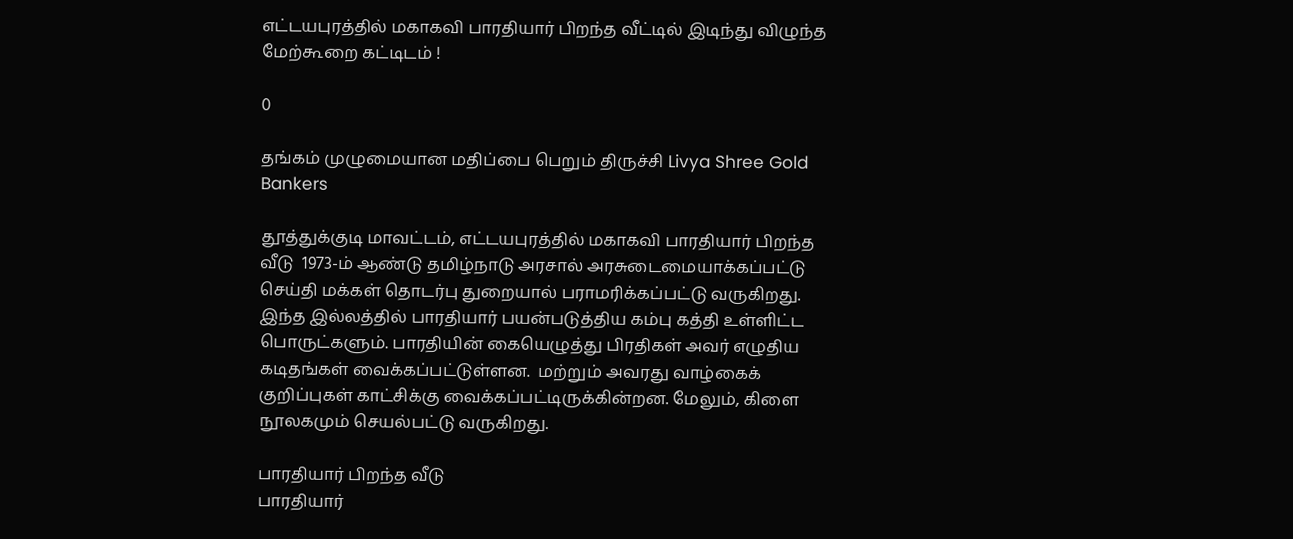எட்டயபுரத்தில் மகாகவி பாரதியார் பிறந்த வீட்டில் இடிந்து விழுந்த மேற்கூறை கட்டிடம் !

0

தங்கம் முழுமையான மதிப்பை பெறும் திருச்சி Livya Shree Gold Bankers

தூத்துக்குடி மாவட்டம், எட்டயபுரத்தில் மகாகவி பாரதியார் பிறந்த வீடு  1973-ம் ஆண்டு தமிழ்நாடு அரசால் அரசுடைமையாக்கப்பட்டு செய்தி மக்கள் தொடர்பு துறையால் பராமரிக்கப்பட்டு வருகிறது. இந்த இல்லத்தில் பாரதியார் பயன்படுத்திய கம்பு கத்தி உள்ளிட்ட பொருட்களும். பாரதியின் கையெழுத்து பிரதிகள் அவர் எழுதிய கடிதங்கள் வைக்கப்பட்டுள்ளன.  மற்றும் அவரது வாழ்கைக் குறிப்புகள் காட்சிக்கு வைக்கப்பட்டிருக்கின்றன. மேலும், கிளை நூலகமும் செயல்பட்டு வருகிறது.

பாரதியார் பிறந்த வீடு
பாரதியார்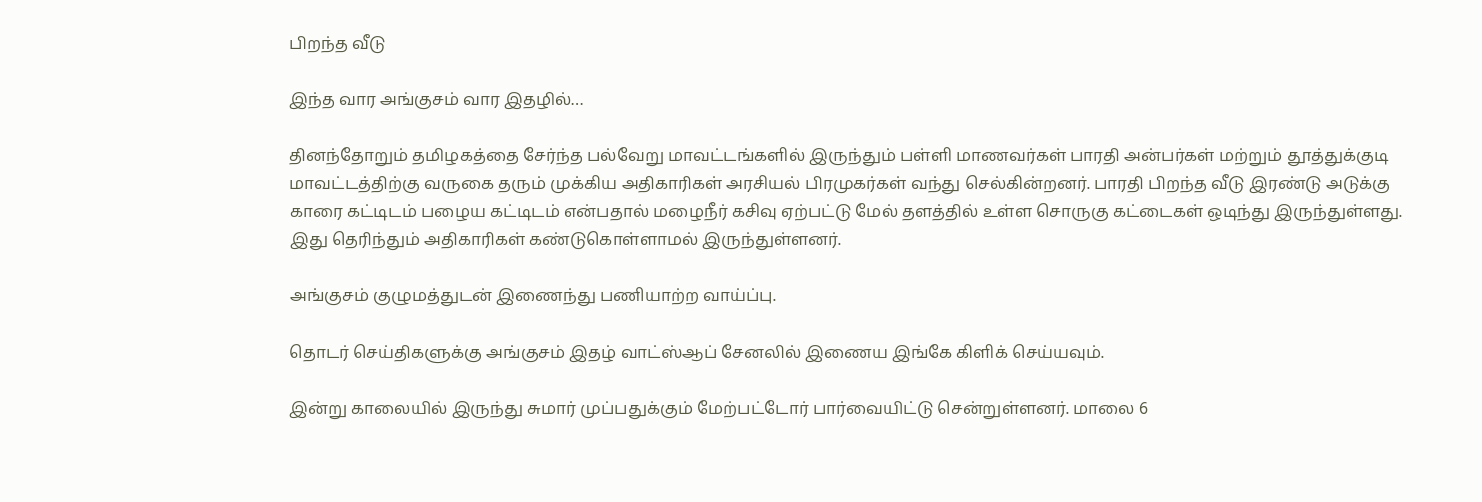பிறந்த வீடு

இந்த வார அங்குசம் வார இதழில்…

தினந்தோறும் தமிழகத்தை சேர்ந்த பல்வேறு மாவட்டங்களில் இருந்தும் பள்ளி மாணவர்கள் பாரதி அன்பர்கள் மற்றும் தூத்துக்குடி மாவட்டத்திற்கு வருகை தரும் முக்கிய அதிகாரிகள் அரசியல் பிரமுகர்கள் வந்து செல்கின்றனர். பாரதி பிறந்த வீடு இரண்டு அடுக்கு காரை கட்டிடம் பழைய கட்டிடம் என்பதால் மழைநீர் கசிவு ஏற்பட்டு மேல் தளத்தில் உள்ள சொருகு கட்டைகள் ஒடிந்து இருந்துள்ளது. இது தெரிந்தும் அதிகாரிகள் கண்டுகொள்ளாமல் இருந்துள்ளனர்.

அங்குசம் குழுமத்துடன் இணைந்து பணியாற்ற வாய்ப்பு.

தொடர் செய்திகளுக்கு அங்குசம் இதழ் வாட்ஸ்ஆப் சேனலில் இணைய இங்கே கிளிக் செய்யவும்.

இன்று காலையில் இருந்து சுமார் முப்பதுக்கும் மேற்பட்டோர் பார்வையிட்டு சென்றுள்ளனர். மாலை 6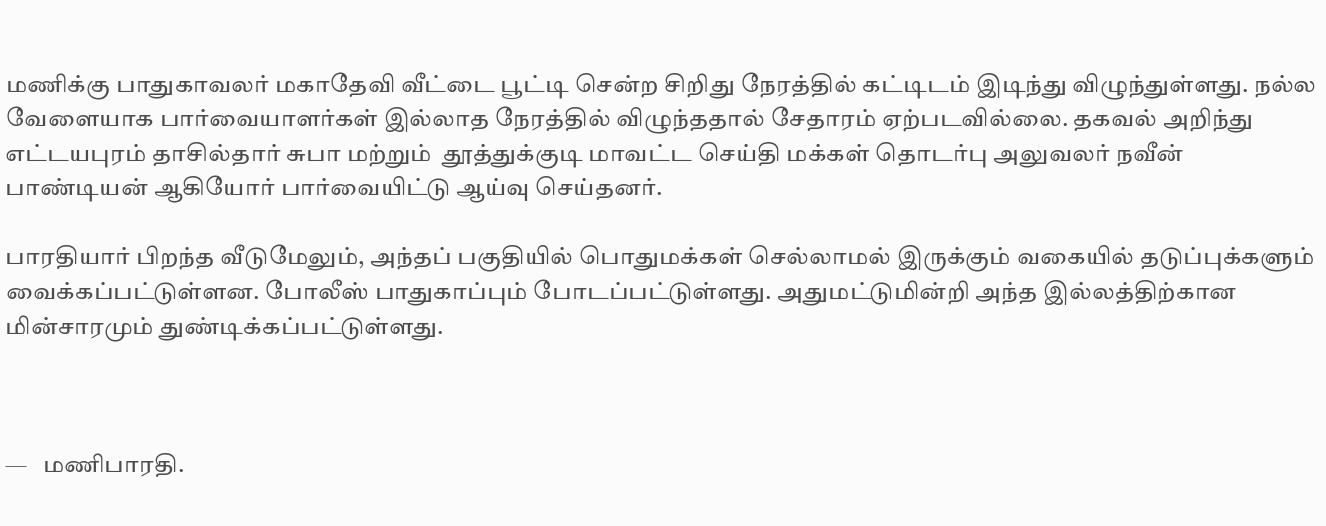மணிக்கு பாதுகாவலர் மகாதேவி வீட்டை பூட்டி சென்ற சிறிது நேரத்தில் கட்டிடம் இடிந்து விழுந்துள்ளது. நல்ல வேளையாக பார்வையாளர்கள் இல்லாத நேரத்தில் விழுந்ததால் சேதாரம் ஏற்படவில்லை. தகவல் அறிந்து எட்டயபுரம் தாசில்தார் சுபா மற்றும்  தூத்துக்குடி மாவட்ட செய்தி மக்கள் தொடர்பு அலுவலர் நவீன் பாண்டியன் ஆகியோர் பார்வையிட்டு ஆய்வு செய்தனர்.

பாரதியார் பிறந்த வீடுமேலும், அந்தப் பகுதியில் பொதுமக்கள் செல்லாமல் இருக்கும் வகையில் தடுப்புக்களும் வைக்கப்பட்டுள்ளன. போலீஸ் பாதுகாப்பும் போடப்பட்டுள்ளது. அதுமட்டுமின்றி அந்த இல்லத்திற்கான  மின்சாரமும் துண்டிக்கப்பட்டுள்ளது.



—   மணிபாரதி.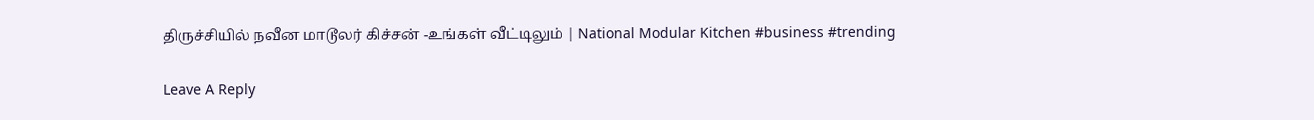திருச்சியில் நவீன மாடூலர் கிச்சன் -உங்கள் வீட்டிலும் | National Modular Kitchen #business #trending

Leave A Reply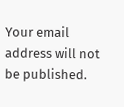Your email address will not be published.